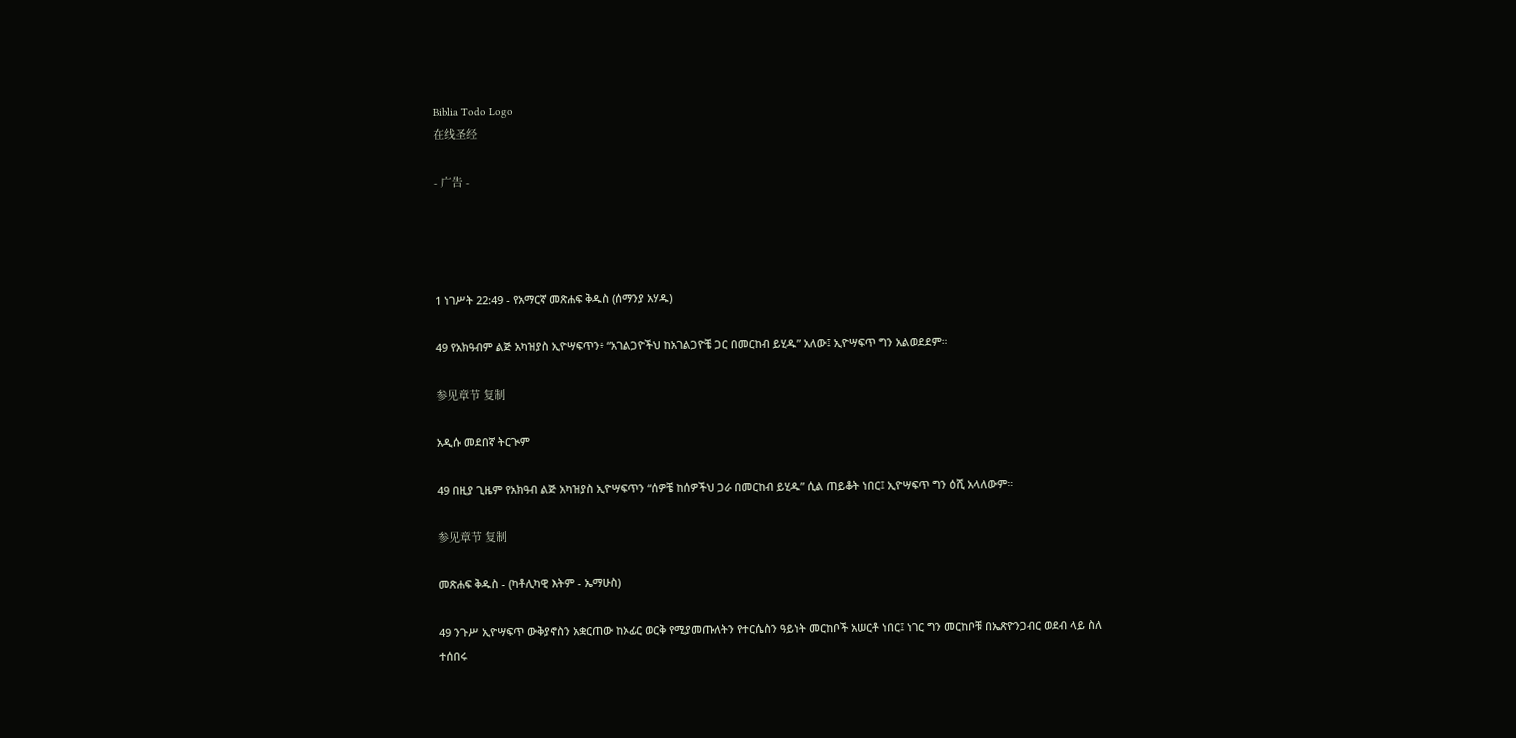Biblia Todo Logo
在线圣经

- 广告 -




1 ነገሥት 22:49 - የአማርኛ መጽሐፍ ቅዱስ (ሰማንያ አሃዱ)

49 የአክዓብም ልጅ አካዝያስ ኢዮሣፍጥን፥ “አገልጋዮችህ ከአገልጋዮቼ ጋር በመርከብ ይሂዱ” አለው፤ ኢዮሣፍጥ ግን አልወደደም።

参见章节 复制

አዲሱ መደበኛ ትርጒም

49 በዚያ ጊዜም የአክዓብ ልጅ አካዝያስ ኢዮሣፍጥን “ሰዎቼ ከሰዎችህ ጋራ በመርከብ ይሂዱ” ሲል ጠይቆት ነበር፤ ኢዮሣፍጥ ግን ዕሺ አላለውም።

参见章节 复制

መጽሐፍ ቅዱስ - (ካቶሊካዊ እትም - ኤማሁስ)

49 ንጉሥ ኢዮሣፍጥ ውቅያኖስን አቋርጠው ከኦፊር ወርቅ የሚያመጡለትን የተርሴስን ዓይነት መርከቦች አሠርቶ ነበር፤ ነገር ግን መርከቦቹ በኤጽዮንጋብር ወደብ ላይ ስለ ተሰበሩ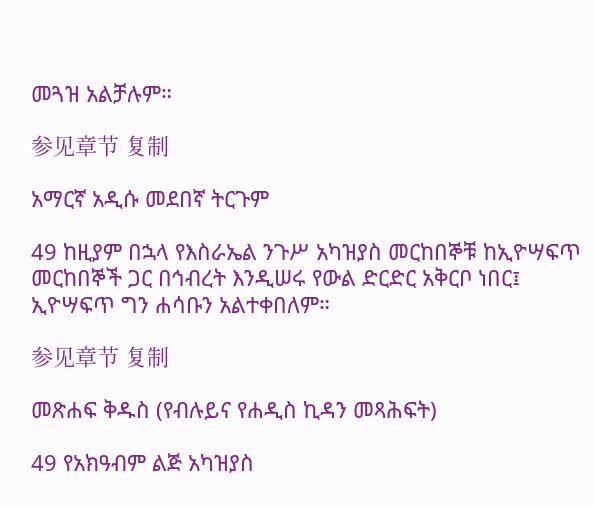መጓዝ አልቻሉም።

参见章节 复制

አማርኛ አዲሱ መደበኛ ትርጉም

49 ከዚያም በኋላ የእስራኤል ንጉሥ አካዝያስ መርከበኞቹ ከኢዮሣፍጥ መርከበኞች ጋር በኅብረት እንዲሠሩ የውል ድርድር አቅርቦ ነበር፤ ኢዮሣፍጥ ግን ሐሳቡን አልተቀበለም።

参见章节 复制

መጽሐፍ ቅዱስ (የብሉይና የሐዲስ ኪዳን መጻሕፍት)

49 የአክዓብም ልጅ አካዝያስ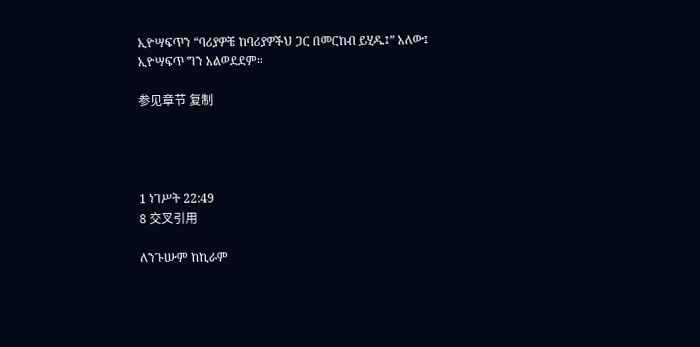ኢዮሣፍጥን “ባሪያዎቼ ከባሪያዎችህ ጋር በመርከብ ይሂዱ፤” አለው፤ ኢዮሣፍጥ ግን አልወደደም።

参见章节 复制




1 ነገሥት 22:49
8 交叉引用

ለንጉሡም ከኪራም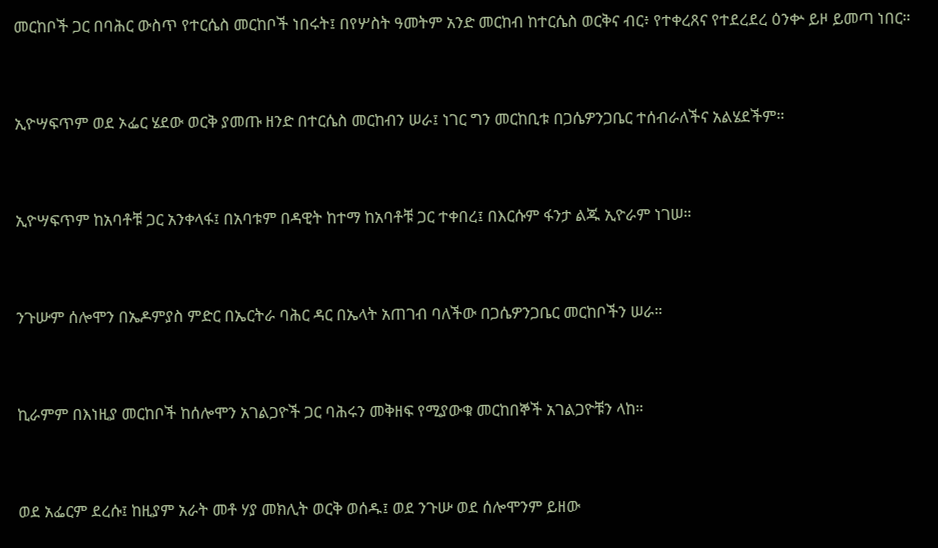መርከቦች ጋር በባሕር ውስጥ የተርሴስ መርከቦች ነበሩት፤ በየሦስት ዓመትም አንድ መርከብ ከተርሴስ ወርቅና ብር፥ የተቀረጸና የተደረደረ ዕንቍ ይዞ ይመጣ ነበር።


ኢዮሣፍጥም ወደ ኦፌር ሄደው ወርቅ ያመጡ ዘንድ በተርሴስ መርከብን ሠራ፤ ነገር ግን መርከቢቱ በጋሴዎንጋቤር ተሰብራለችና አልሄደችም።


ኢዮሣፍጥም ከአባቶቹ ጋር አንቀላፋ፤ በአባቱም በዳዊት ከተማ ከአባቶቹ ጋር ተቀበረ፤ በእርሱም ፋንታ ልጁ ኢዮራም ነገሠ።


ንጉሡም ሰሎሞን በኤዶምያስ ምድር በኤርትራ ባሕር ዳር በኤላት አጠገብ ባለችው በጋሴዎንጋቤር መርከቦችን ሠራ።


ኪራምም በእነዚያ መርከቦች ከሰሎሞን አገልጋዮች ጋር ባሕሩን መቅዘፍ የሚያውቁ መርከበኞች አገልጋዮቹን ላከ።


ወደ አፌርም ደረሱ፤ ከዚያም አራት መቶ ሃያ መክሊት ወርቅ ወሰዱ፤ ወደ ንጉሡ ወደ ሰሎሞንም ይዘው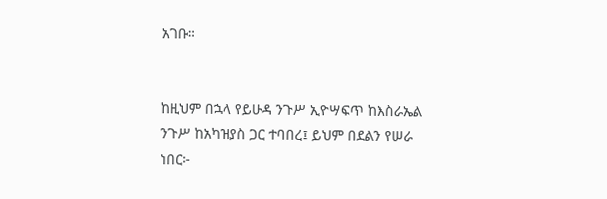አገቡ።


ከዚህም በኋላ የይሁዳ ንጉሥ ኢዮሣፍጥ ከእስራኤል ንጉሥ ከአካዝያስ ጋር ተባበረ፤ ይህም በደልን የሠራ ነበር፦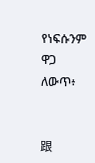የነፍሱንም ዋጋ ለውጥ፥


跟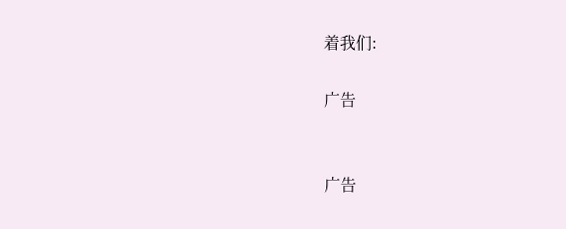着我们:

广告


广告